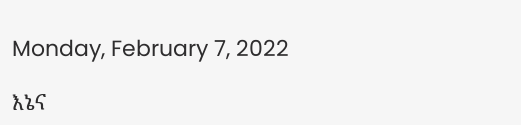Monday, February 7, 2022

እኔና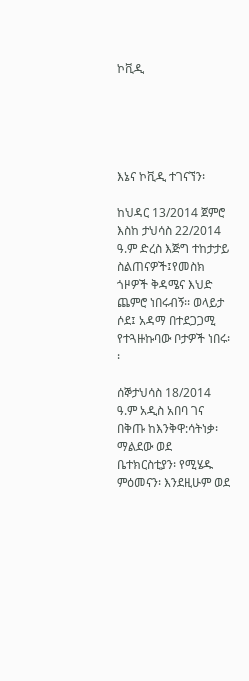ኮቪዲ





እኔና ኮቪዲ ተገናኘን፡

ከህዳር 13/2014 ጀምሮ እስከ ታህሳስ 22/2014 ዓ.ም ድረስ እጅግ ተከታታይ ስልጠናዎች፤የመስክ ጎዞዎች ቅዳሜና እህድ ጨምሮ ነበሩብኝ፡፡ ወላይታ ሶደ፤ አዳማ በተደጋጋሚ የተጓዙኩባው ቦታዎች ነበሩ፡፡

ሰኞታህሳስ 18/2014 ዓ.ም አዲስ አበባ ገና በቅጡ ከእንቅዋ:ሳትነቃ፡ ማልደው ወደ ቤተክርስቲያን፡ የሚሄዱ ምዕመናን፡ እንደዚሁም ወደ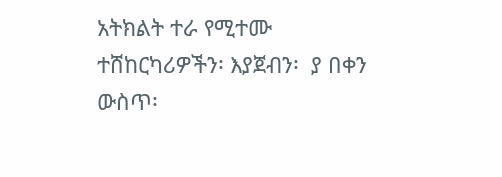አትክልት ተራ የሚተሙ ተሸከርካሪዎችን፡ እያጀብን፡  ያ በቀን ውስጥ፡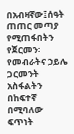በአብዛኛው፤ሰዓት  ጠጠር መጣያ የሚጠፋበትን የጀርመን፡ የመብራትና ኃይሌ ጋርመንት አስፋልትን በከፍተኛ በሚባለው ፍጥነት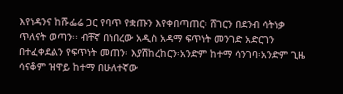እየነዳንና ከሹፌሬ ጋር የባጥ የቋጡን እየቀበጣጠር፡ ሸገርን በደንብ ሳትነቃ ጥለናት ወጣን፡፡ ብቸኛ በነበረው አዲስ አዳማ ፍጥነት መንገድ አድርገን በተፈቀደልን የፍጥነት መጠን፡ እያሽከረከርን፡አንድም ከተማ ሳንገባ፡አንድም ጊዜ ሳናቆም ዝዋይ ከተማ በሁለተኛው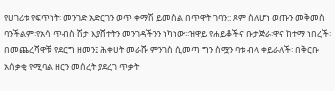የሀገሪቱ የፍጥነት፡ መንገድ አድርገን ወጥ ቀማሽ ይመስል በጥዋት ገባን:: ጾም ስለሆነ ወጡን መቅመስ ባንችልም፡የአሳ ጥብስ ሽታ እያሸተትን መንገዳችንን ነካነው፡፡ዝዋይ የሐይቆችና ቡታጅራ፡ዋና ከተማ ነበረች፡ በመጨረሻዋቹ የደርግ ዘመን፤ ሕቀሀት መራሹ ምንገስ ሲመጣ ግን ስሟን ባቱ ብላ ቀይራለች፡ በቅርቡ አሰቃቂ የሚባል ዘርን መሰረት ያደረገ ጥቃት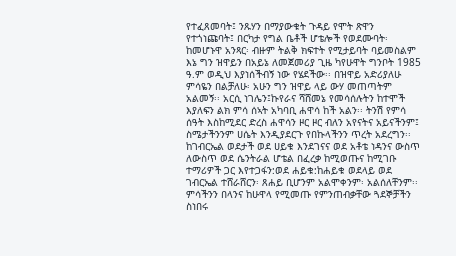የተፈጸመባት፤ ንጹሃን በማያውቁት ጉዳይ የሞት ጽዋን የተጎነጩባት፤ በርካታ የግል ቤቶች ሆቴሎች የወደሙባት፡ ከመሆኑዋ አንጻር፡ ብዙም ትልቅ ክፍተት የሚታይባት ባይመስልም እኔ ግን ዝዋይን በአይኔ ለመጀመሪያ ጊዜ ካየሁዋት ግንቦት 1985 ዓ.ም ወዲህ እያነሰችብኝ ነው የሄደችው፡፡ በዝዋይ አድሪያለሁ ምሳዬን በልቻለሁ፡ አሁን ግን ዝዋይ ላይ ውሃ መጠጣትም አልመኝ፡፡ አርሲ ነገሌን፤ኩየራና ሻሸመኔ የመሳሰሉትን ከተሞች እያለፍን ልክ ምሳ ሰኣት አካባቢ ሐዋሳ ከች አልን፡፡ ትንሽ የምሳ ሰዓት እስከሚደር ድረስ ሐዋሳን ዞር ዞር ብለን አየናትና አይናችንም፤ ስሜታችንንም ሀሴት እንዲያደርጉ የበኩላችንን ጥረት አደረግን፡፡ ከገብርኤል ወደታች ወደ ሀይቁ እንደገናና ወደ አቶቴ ነዳንና ውስጥ ለውስጥ ወደ ሴንትራል ሆቴል በፈረቃ ከሚወጡና ከሚገቡ ተማሪዎች ጋር እየተጋፋን:ወደ ሐይቁ:ከሐይቁ ወደላይ ወደ ገብርኤል ተሸራሸርን፡ ጸሐይ ቢሆንም አልሞቀንም፡ አልሰለቸንም፡፡ ምሳችንን በላንና ከሁዋላ የሚመጡ የምንጠብቃቸው ጓደኞቻችን ስነበሩ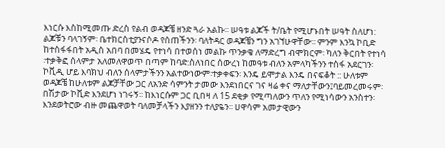እነርሱ እስከሚመጡ ድረስ የልብ ወዳጆቼ ዘንድ ጓራ አልኩ፡፡ ሠዓቱ ልጆች ት/ቤት የሚሆኑበት ሠዓት ስለሆነ: ልጆቹን ባላገኝም፡ ቤተክርስቲያንናሶዶ የሰጠችንን፡ ባለትዳር ወዳጆቼን ግን አገኘሁዋቸው፡፡ ምንም እንኳ ኮቢድ ከተስፋፋበት አዲስ አበባ በመሄዴ የተነሳ በተወሰነ መልኩ ጥንቃቄ ለማድረግ ብሞክርም፡ ካለን ቅርበት የተነሳ ፡ተቃቅፎ ሰላምታ አለመለዋወጥ በጣም ከባድ:ስለነበር ሰውረነ ከመዓቱ ብለን አምላካችንን ተስፋ አደርገን፡ኮቪዲ ሆይ እባክህ ብለን ሰላምታችንን አልተውነውም፡ተቃቀፍን፡ እንዴ ይሞታል እንዴ በናፍቆት :: ሁለቱም ወዳጆቼ ከሁለቱም ልጆቻቸው ጋር ለአንድ ሳምንት ታመው እንደነበርና ገና ዛሬ ቀና ማለታቸውን፤ባይመረመሩም፡ በሽታው ኮቪድ እንደሆነ ነገሩኝ፡፡ ከእነርሱም ጋር ቢበዛ ለ 15 ደቂቃ የሚጣለውን ጥለን የሚነሳውን አንስተን፡ እንደወትሮው ብዙ መጨዋወት ባለመቻላችን እያዘንን ተለያዬን፡፡ ሀዋሳም አመታዊውን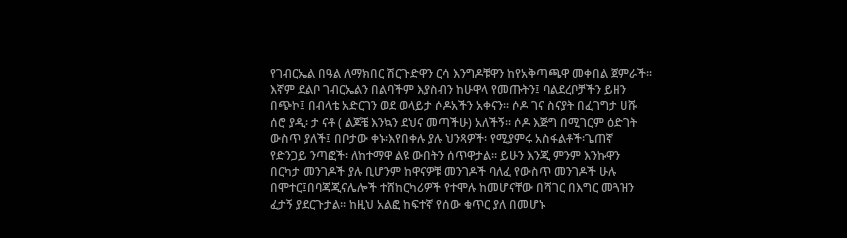የገብርኤል በዓል ለማክበር ሽርጉድዋን ርሳ እንግዶቹዋን ከየአቅጣጫዋ መቀበል ጀምራች፡፡ እኛም ደልቦ ገብርኤልን በልባችም እያስብን ከሁዋላ የመጡትን፤ ባልደረቦቻችን ይዘን በጭኮ፤ በብላቴ አድርገን ወደ ወላይታ ሶዶአችን አቀናን፡፡ ሶዶ ገና ስናያት በፈገግታ ሀሹ ሰሮ ያዲ፡ ታ ናቶ ( ልጆቼ እንኳን ደህና መጣችሁ) አለችኝ፡፡ ሶዶ እጅግ በሚገርም ዕድገት ውስጥ ያለች፤ በቦታው ቀኑ፡እየበቀሉ ያሉ ህንጻዎች፡ የሚያምሩ አስፋልቶች፡ጌጠኛ የድንጋይ ንጣፎች፡ ለከተማዋ ልዩ ውበትን ሰጥዋታል፡፡ ይሁን እንጂ ምንም እንኩዋን በርካታ መንገዶች ያሉ ቢሆንም ከዋናዎቹ መንገዶች ባለፈ የውስጥ መንገዶች ሁሉ በሞተር፤በባጃጂናሌሎች ተሸከርካሪዎች የተሞሉ ከመሆናቸው በሻገር በእግር መጓዝን ፈታኝ ያደርጉታል፡፡ ከዚህ አልፎ ከፍተኛ የሰው ቁጥር ያለ በመሆኑ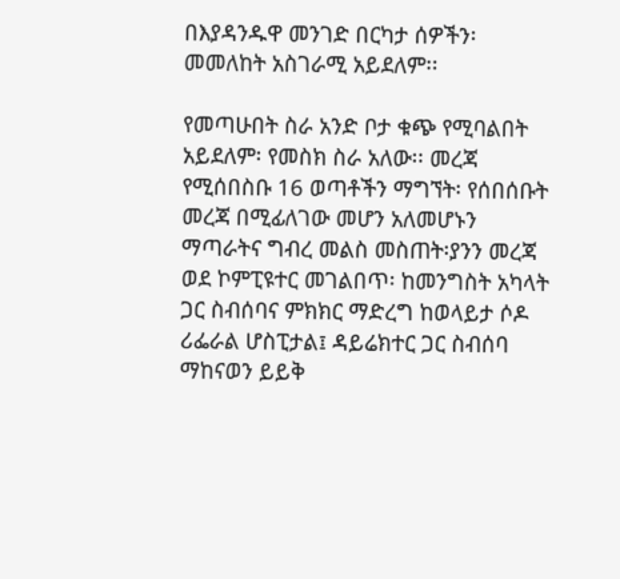በእያዳንዱዋ መንገድ በርካታ ሰዎችን፡ መመለከት አስገራሚ አይደለም፡፡

የመጣሁበት ስራ አንድ ቦታ ቁጭ የሚባልበት አይደለም፡ የመስክ ስራ አለው፡፡ መረጃ የሚሰበስቡ 16 ወጣቶችን ማግኘት፡ የሰበሰቡት መረጃ በሚፊለገው መሆን አለመሆኑን ማጣራትና ግብረ መልስ መስጠት፡ያንን መረጃ ወደ ኮምፒዩተር መገልበጥ፡ ከመንግስት አካላት ጋር ስብሰባና ምክክር ማድረግ ከወላይታ ሶዶ ሪፌራል ሆስፒታል፤ ዳይሬክተር ጋር ስብሰባ ማከናወን ይይቅ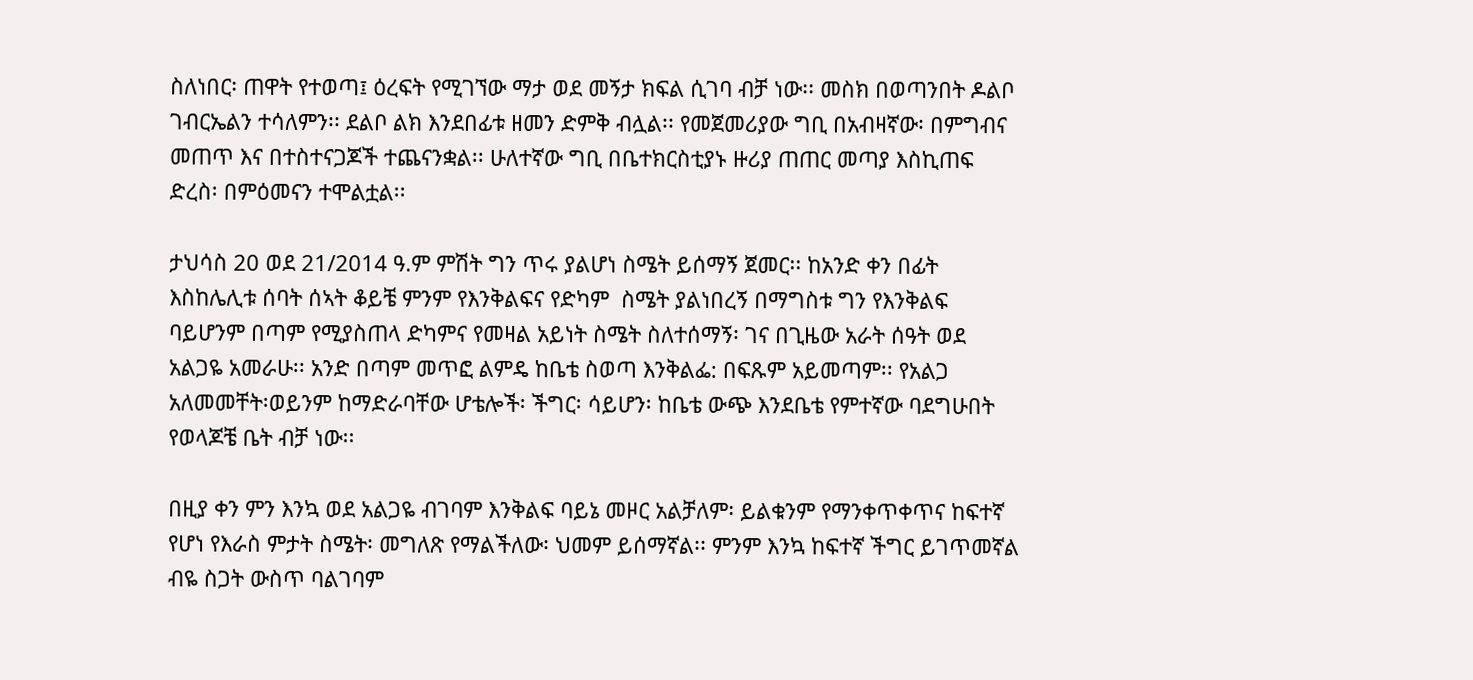ስለነበር፡ ጠዋት የተወጣ፤ ዕረፍት የሚገኘው ማታ ወደ መኝታ ክፍል ሲገባ ብቻ ነው፡፡ መስክ በወጣንበት ዶልቦ ገብርኤልን ተሳለምን፡፡ ደልቦ ልክ እንደበፊቱ ዘመን ድምቅ ብሏል፡፡ የመጀመሪያው ግቢ በአብዛኛው፡ በምግብና መጠጥ እና በተስተናጋጆች ተጨናንቋል፡፡ ሁለተኛው ግቢ በቤተክርስቲያኑ ዙሪያ ጠጠር መጣያ እስኪጠፍ ድረስ፡ በምዕመናን ተሞልቷል፡፡

ታህሳስ 20 ወደ 21/2014 ዓ.ም ምሽት ግን ጥሩ ያልሆነ ስሜት ይሰማኝ ጀመር፡፡ ከአንድ ቀን በፊት እስከሌሊቱ ሰባት ሰኣት ቆይቼ ምንም የእንቅልፍና የድካም  ስሜት ያልነበረኝ በማግስቱ ግን የእንቅልፍ ባይሆንም በጣም የሚያስጠላ ድካምና የመዛል አይነት ስሜት ስለተሰማኝ፡ ገና በጊዜው አራት ሰዓት ወደ አልጋዬ አመራሁ፡፡ አንድ በጣም መጥፎ ልምዴ ከቤቴ ስወጣ እንቅልፌ: በፍጹም አይመጣም፡፡ የአልጋ አለመመቸት፡ወይንም ከማድራባቸው ሆቴሎች፡ ችግር፡ ሳይሆን፡ ከቤቴ ውጭ እንደቤቴ የምተኛው ባደግሁበት የወላጆቼ ቤት ብቻ ነው፡፡

በዚያ ቀን ምን እንኳ ወደ አልጋዬ ብገባም እንቅልፍ ባይኔ መዞር አልቻለም፡ ይልቁንም የማንቀጥቀጥና ከፍተኛ የሆነ የእራስ ምታት ስሜት፡ መግለጽ የማልችለው፡ ህመም ይሰማኛል፡፡ ምንም እንኳ ከፍተኛ ችግር ይገጥመኛል ብዬ ስጋት ውስጥ ባልገባም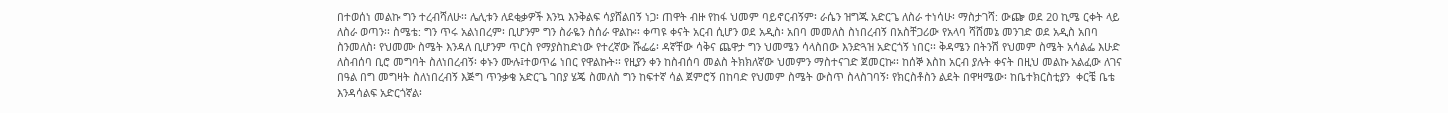በተወሰነ መልኩ ግን ተረብሻለሁ፡፡ ሌሊቱን ለደቂቃዎች እንኳ እንቅልፍ ሳያሸልበኝ ነጋ፡ ጠዋት ብዙ የከፋ ህመም ባይኖርብኝም፡ ራሴን ዝግጁ አድርጌ ለስራ ተነሳሁ፡ ማስታገሻ: ውጬ ወደ 20 ኪሜ ርቀት ላይ ለስራ ወጣን፡፡ ስሜቴ: ግን ጥሩ አልነበረም፡ ቢሆንም ግን ስራዬን ስሰራ ዋልኩ፡፡ ቀጣዩ ቀናት አርብ ሲሆን ወደ አዲስ፡ አበባ መመለስ ስነበረብኝ በአስቸጋሪው የአላባ ሻሸመኔ መንገድ ወደ አዲስ አበባ ስንመለስ፡ የህመሙ ስሜት እንዳለ ቢሆንም ጥርስ የማያስከድነው የተረኛው ሹፌሬ፡ ዳኛቸው ሳቅና ጨዋታ ግን ህመሜን ሳላስበው እንድጓዝ አድርጎኝ ነበር፡፡ ቅዳሜን በትንሽ የህመም ስሜት አሳልፌ እሁድ ለስብሰባ ቢሮ መግባት ስለነበረብኝ፡ ቀኑን ሙሉ፤ተወጥሬ ነበር የዋልኩት፡፡ የዚያን ቀን ከስብሰባ መልስ ትክክለኛው ህመምን ማስተናገድ ጀመርኩ፡፡ ከሰኞ እስከ አርብ ያሉት ቀናት በዚህ መልኩ አልፈው ለገና በዓል በግ መግዛት ስለነበረብኝ እጅግ ጥንቃቄ አድርጌ ገበያ ሄጄ ስመለስ ግን ከፍተኛ ሳል ጀምሮኝ በከባድ የህመም ስሜት ውስጥ ስላስገባኝ፡ የክርስቶስን ልደት በዋዛሜው፡ ከቤተክርስቲያን  ቀርቼ ቤቴ እንዳሳልፍ አድርጎኛል፡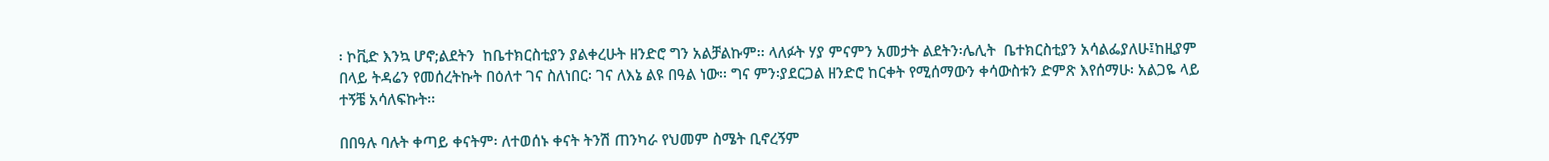፡ ኮቪድ እንኳ ሆኖ;ልደትን  ከቤተክርስቲያን ያልቀረሁት ዘንድሮ ግን አልቻልኩም፡፡ ላለፉት ሃያ ምናምን አመታት ልደትን፡ሌሊት  ቤተክርስቲያን አሳልፌያለሁ፤ከዚያም በላይ ትዳሬን የመሰረትኩት በዕለተ ገና ስለነበር፡ ገና ለእኔ ልዩ በዓል ነው፡፡ ግና ምን፡ያደርጋል ዘንድሮ ከርቀት የሚሰማውን ቀሳውስቱን ድምጽ እየሰማሁ፡ አልጋዬ ላይ ተኝቼ አሳለፍኩት፡፡

በበዓሉ ባሉት ቀጣይ ቀናትም፡ ለተወሰኑ ቀናት ትንሽ ጠንካራ የህመም ስሜት ቢኖረኝም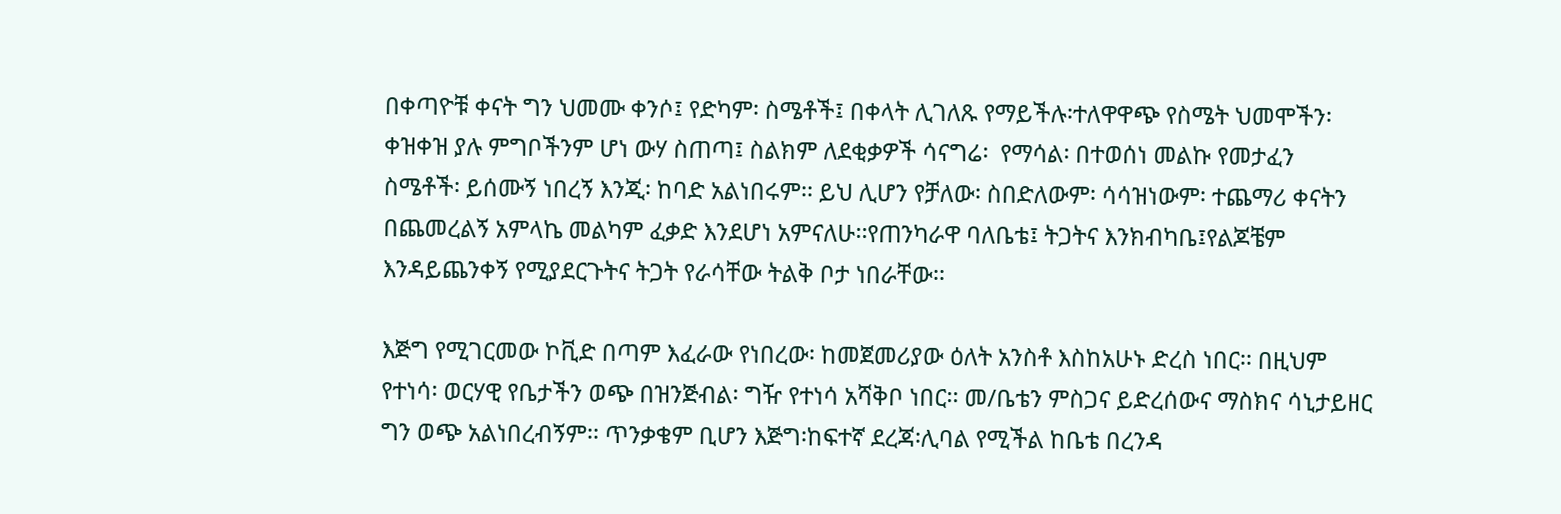በቀጣዮቹ ቀናት ግን ህመሙ ቀንሶ፤ የድካም፡ ስሜቶች፤ በቀላት ሊገለጹ የማይችሉ፡ተለዋዋጭ የስሜት ህመሞችን፡ ቀዝቀዝ ያሉ ምግቦችንም ሆነ ውሃ ስጠጣ፤ ስልክም ለደቂቃዎች ሳናግሬ፡  የማሳል፡ በተወሰነ መልኩ የመታፈን  ስሜቶች፡ ይሰሙኝ ነበረኝ እንጂ፡ ከባድ አልነበሩም፡፡ ይህ ሊሆን የቻለው፡ ስበድለውም፡ ሳሳዝነውም፡ ተጨማሪ ቀናትን በጨመረልኝ አምላኬ መልካም ፈቃድ እንደሆነ አምናለሁ፡፡የጠንካራዋ ባለቤቴ፤ ትጋትና እንክብካቤ፤የልጆቼም እንዳይጨንቀኝ የሚያደርጉትና ትጋት የራሳቸው ትልቅ ቦታ ነበራቸው፡፡

እጅግ የሚገርመው ኮቪድ በጣም እፈራው የነበረው፡ ከመጀመሪያው ዕለት አንስቶ እስከአሁኑ ድረስ ነበር፡፡ በዚህም የተነሳ፡ ወርሃዊ የቤታችን ወጭ በዝንጅብል፡ ግዥ የተነሳ አሻቅቦ ነበር፡፡ መ/ቤቴን ምስጋና ይድረሰውና ማስክና ሳኒታይዘር ግን ወጭ አልነበረብኝም፡፡ ጥንቃቄም ቢሆን እጅግ፡ከፍተኛ ደረጃ፡ሊባል የሚችል ከቤቴ በረንዳ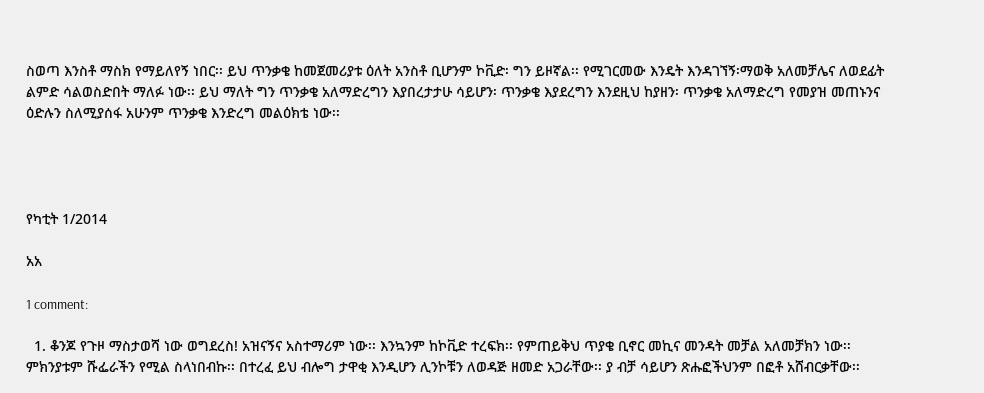ስወጣ እንስቶ ማስክ የማይለየኝ ነበር፡፡ ይህ ጥንቃቄ ከመጀመሪያቱ ዕለት አንስቶ ቢሆንም ኮቪድ፡ ግን ይዞኛል፡፡ የሚገርመው እንዴት እንዳገኘኝ፡ማወቅ አለመቻሌና ለወደፊት ልምድ ሳልወስድበት ማለፉ ነው፡፡ ይህ ማለት ግን ጥንቃቄ አለማድረግን እያበረታታሁ ሳይሆን፡ ጥንቃቄ እያደረግን እንደዚህ ከያዘን፡ ጥንቃቄ አለማድረግ የመያዝ መጠኑንና ዕድሉን ስለሚያሰፋ አሁንም ጥንቃቄ እንድረግ መልዕክቴ ነው፡፡




የካቲት 1/2014

አአ

1 comment:

  1. ቆንጆ የጉዞ ማስታወሻ ነው ወግደረስ! አዝናኝና አስተማሪም ነው፡፡ እንኳንም ከኮቪድ ተረፍክ፡፡ የምጠይቅህ ጥያቄ ቢኖር መኪና መንዳት መቻል አለመቻክን ነው፡፡ ምክንያቱም ሹፌራችን የሚል ስላነበብኩ፡፡ በተረፈ ይህ ብሎግ ታዋቂ እንዲሆን ሊንኮቹን ለወዳጅ ዘመድ አጋራቸው፡፡ ያ ብቻ ሳይሆን ጽሑፎችህንም በፎቶ አሸብርቃቸው፡፡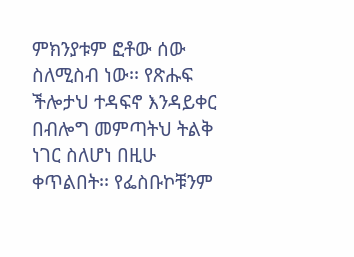ምክንያቱም ፎቶው ሰው ስለሚስብ ነው፡፡ የጽሑፍ ችሎታህ ተዳፍኖ እንዳይቀር በብሎግ መምጣትህ ትልቅ ነገር ስለሆነ በዚሁ ቀጥልበት፡፡ የፌስቡኮቹንም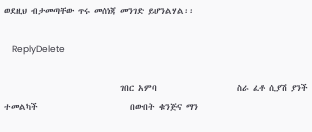ወደዚህ ብታመጣቸው ጥሩ መሰነጃ መንገድ ይሆንልሃል፡፡

    ReplyDelete

                             ገበር አምባ                    ስራ ፈቶ ሲያሽ ያንች ተመልካች                       በውበት ቁንጅና ማን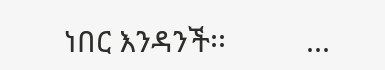ነበር እንዳንች፡፡          ...